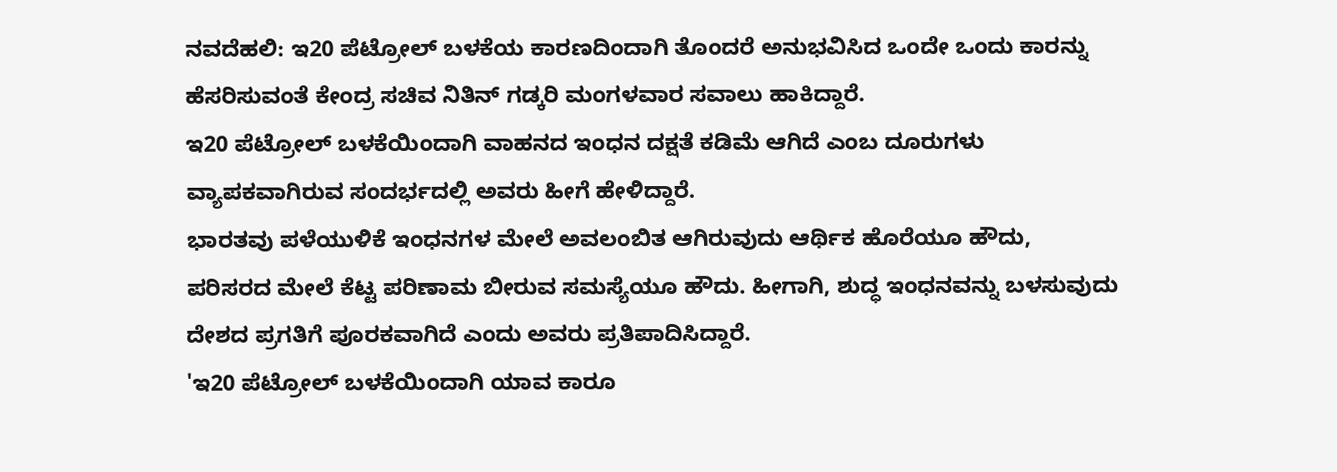ನವದೆಹಲಿ: ಇ20 ಪೆಟ್ರೋಲ್ ಬಳಕೆಯ ಕಾರಣದಿಂದಾಗಿ ತೊಂದರೆ ಅನುಭವಿಸಿದ ಒಂದೇ ಒಂದು ಕಾರನ್ನು ಹೆಸರಿಸುವಂತೆ ಕೇಂದ್ರ ಸಚಿವ ನಿತಿನ್ ಗಡ್ಕರಿ ಮಂಗಳವಾರ ಸವಾಲು ಹಾಕಿದ್ದಾರೆ.
ಇ20 ಪೆಟ್ರೋಲ್ ಬಳಕೆಯಿಂದಾಗಿ ವಾಹನದ ಇಂಧನ ದಕ್ಷತೆ ಕಡಿಮೆ ಆಗಿದೆ ಎಂಬ ದೂರುಗಳು ವ್ಯಾಪಕವಾಗಿರುವ ಸಂದರ್ಭದಲ್ಲಿ ಅವರು ಹೀಗೆ ಹೇಳಿದ್ದಾರೆ.
ಭಾರತವು ಪಳೆಯುಳಿಕೆ ಇಂಧನಗಳ ಮೇಲೆ ಅವಲಂಬಿತ ಆಗಿರುವುದು ಆರ್ಥಿಕ ಹೊರೆಯೂ ಹೌದು, ಪರಿಸರದ ಮೇಲೆ ಕೆಟ್ಟ ಪರಿಣಾಮ ಬೀರುವ ಸಮಸ್ಯೆಯೂ ಹೌದು. ಹೀಗಾಗಿ, ಶುದ್ಧ ಇಂಧನವನ್ನು ಬಳಸುವುದು ದೇಶದ ಪ್ರಗತಿಗೆ ಪೂರಕವಾಗಿದೆ ಎಂದು ಅವರು ಪ್ರತಿಪಾದಿಸಿದ್ದಾರೆ.
'ಇ20 ಪೆಟ್ರೋಲ್ ಬಳಕೆಯಿಂದಾಗಿ ಯಾವ ಕಾರೂ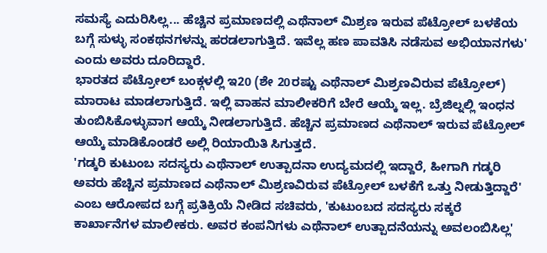ಸಮಸ್ಯೆ ಎದುರಿಸಿಲ್ಲ... ಹೆಚ್ಚಿನ ಪ್ರಮಾಣದಲ್ಲಿ ಎಥೆನಾಲ್ ಮಿಶ್ರಣ ಇರುವ ಪೆಟ್ರೋಲ್ ಬಳಕೆಯ ಬಗ್ಗೆ ಸುಳ್ಳು ಸಂಕಥನಗಳನ್ನು ಹರಡಲಾಗುತ್ತಿದೆ. ಇವೆಲ್ಲ ಹಣ ಪಾವತಿಸಿ ನಡೆಸುವ ಅಭಿಯಾನಗಳು' ಎಂದು ಅವರು ದೂರಿದ್ದಾರೆ.
ಭಾರತದ ಪೆಟ್ರೋಲ್ ಬಂಕ್ಗಳಲ್ಲಿ ಇ20 (ಶೇ 20ರಷ್ಟು ಎಥೆನಾಲ್ ಮಿಶ್ರಣವಿರುವ ಪೆಟ್ರೋಲ್) ಮಾರಾಟ ಮಾಡಲಾಗುತ್ತಿದೆ. ಇಲ್ಲಿ ವಾಹನ ಮಾಲೀಕರಿಗೆ ಬೇರೆ ಆಯ್ಕೆ ಇಲ್ಲ. ಬ್ರೆಜಿಲ್ನಲ್ಲಿ ಇಂಧನ ತುಂಬಿಸಿಕೊಳ್ಳುವಾಗ ಆಯ್ಕೆ ನೀಡಲಾಗುತ್ತಿದೆ. ಹೆಚ್ಚಿನ ಪ್ರಮಾಣದ ಎಥೆನಾಲ್ ಇರುವ ಪೆಟ್ರೋಲ್ ಆಯ್ಕೆ ಮಾಡಿಕೊಂಡರೆ ಅಲ್ಲಿ ರಿಯಾಯಿತಿ ಸಿಗುತ್ತದೆ.
'ಗಡ್ಕರಿ ಕುಟುಂಬ ಸದಸ್ಯರು ಎಥೆನಾಲ್ ಉತ್ಪಾದನಾ ಉದ್ಯಮದಲ್ಲಿ ಇದ್ದಾರೆ, ಹೀಗಾಗಿ ಗಡ್ಕರಿ ಅವರು ಹೆಚ್ಚಿನ ಪ್ರಮಾಣದ ಎಥೆನಾಲ್ ಮಿಶ್ರಣವಿರುವ ಪೆಟ್ರೋಲ್ ಬಳಕೆಗೆ ಒತ್ತು ನೀಡುತ್ತಿದ್ದಾರೆ' ಎಂಬ ಆರೋಪದ ಬಗ್ಗೆ ಪ್ರತಿಕ್ರಿಯೆ ನೀಡಿದ ಸಚಿವರು, 'ಕುಟುಂಬದ ಸದಸ್ಯರು ಸಕ್ಕರೆ ಕಾರ್ಖಾನೆಗಳ ಮಾಲೀಕರು. ಅವರ ಕಂಪನಿಗಳು ಎಥೆನಾಲ್ ಉತ್ಪಾದನೆಯನ್ನು ಅವಲಂಬಿಸಿಲ್ಲ'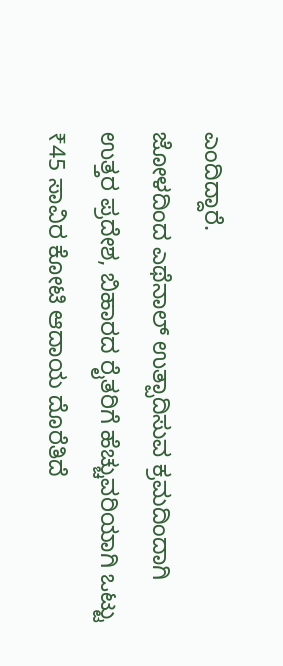ಎಂದಿದ್ದಾರೆ.
ಜೋಳದಿಂದ ಎಥೆನಾಲ್ ಉತ್ಪಾದಿಸುವ ಕ್ರಮದಿಂದಾಗಿ ಉತ್ತರ ಪ್ರದೇಶ, ಬಿಹಾರದ ರೈತರಿಗೆ ಹೆಚ್ಚುವರಿಯಾಗಿ ಒಟ್ಟು ₹45 ಸಾವಿರ ಕೋಟಿ ಆದಾಯ ದೊರೆತಿದೆ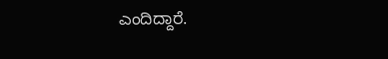ಎಂದಿದ್ದಾರೆ.